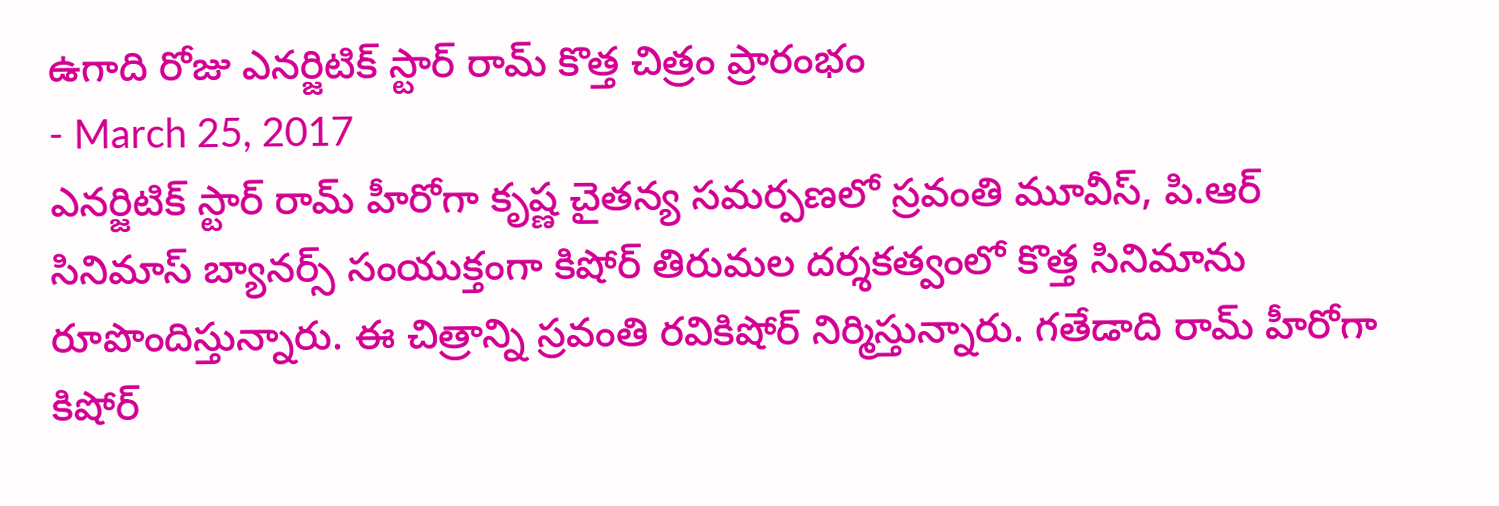ఉగాది రోజు ఎనర్జిటిక్ స్టార్ రామ్ కొత్త చిత్రం ప్రారంభం
- March 25, 2017
ఎనర్జిటిక్ స్టార్ రామ్ హీరోగా కృష్ణ చైతన్య సమర్పణలో స్రవంతి మూవీస్, పి.ఆర్ సినిమాస్ బ్యానర్స్ సంయుక్తంగా కిషోర్ తిరుమల దర్శకత్వంలో కొత్త సినిమాను రూపొందిస్తున్నారు. ఈ చిత్రాన్ని స్రవంతి రవికిషోర్ నిర్మిస్తున్నారు. గతేడాది రామ్ హీరోగా కిషోర్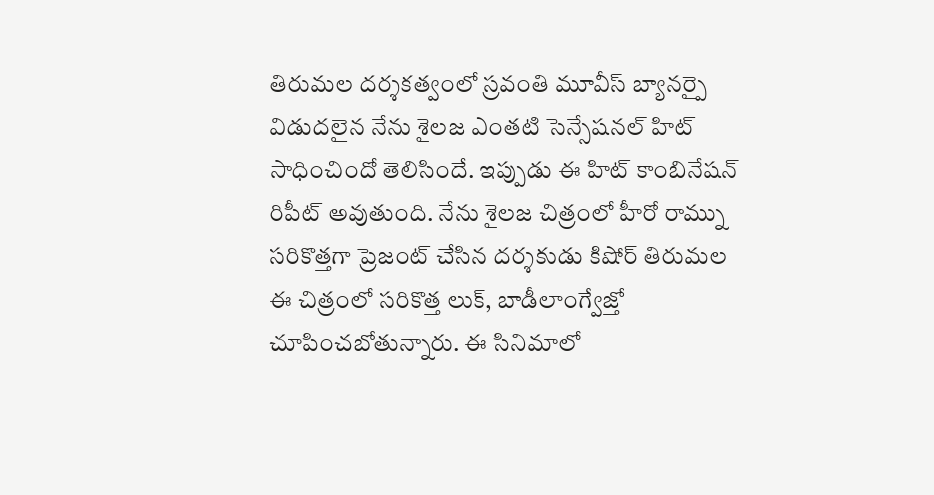తిరుమల దర్శకత్వంలో స్రవంతి మూవీస్ బ్యానర్పై విడుదలైన నేను శైలజ ఎంతటి సెన్సేషనల్ హిట్ సాధించిందో తెలిసిందే. ఇప్పుడు ఈ హిట్ కాంబినేషన్ రిపీట్ అవుతుంది. నేను శైలజ చిత్రంలో హీరో రామ్ను సరికొత్తగా ప్రెజంట్ చేసిన దర్శకుడు కిషోర్ తిరుమల ఈ చిత్రంలో సరికొత్త లుక్, బాడీలాంగ్వేజ్తో చూపించబోతున్నారు. ఈ సినిమాలో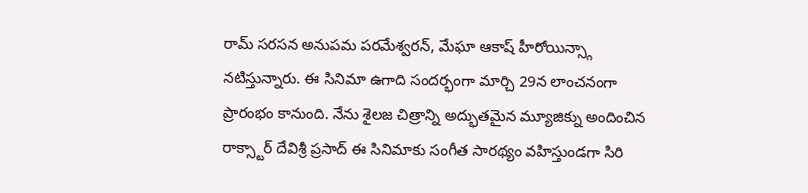రామ్ సరసన అనుపమ పరమేశ్వరన్, మేఘా ఆకాష్ హీరోయిన్స్గా నటిస్తున్నారు. ఈ సినిమా ఉగాది సందర్భంగా మార్చి 29న లాంచనంగా ప్రారంభం కానుంది. నేను శైలజ చిత్రాన్ని అద్భుతమైన మ్యూజిక్ను అందించిన రాక్స్టార్ దేవిశ్రీ ప్రసాద్ ఈ సినిమాకు సంగీత సారథ్యం వహిస్తుండగా సిరి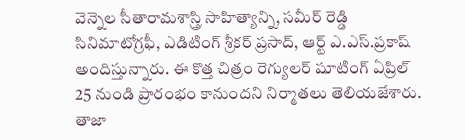వెన్నెల సీతారామశాస్త్రి సాహిత్యాన్ని, సమీర్ రెడ్డి సినిమాటోగ్రఫీ, ఎడిటింగ్ శ్రీకర్ ప్రసాద్, ఆర్ట్ ఎ.ఎస్.ప్రకాష్ అందిస్తున్నారు. ఈ కొత్త చిత్రం రెగ్యులర్ షూటింగ్ ఏప్రిల్ 25 నుండి ప్రారంభం కానుందని నిర్మాతలు తెలియజేశారు.
తాజా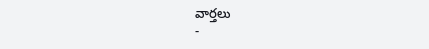వార్తలు
-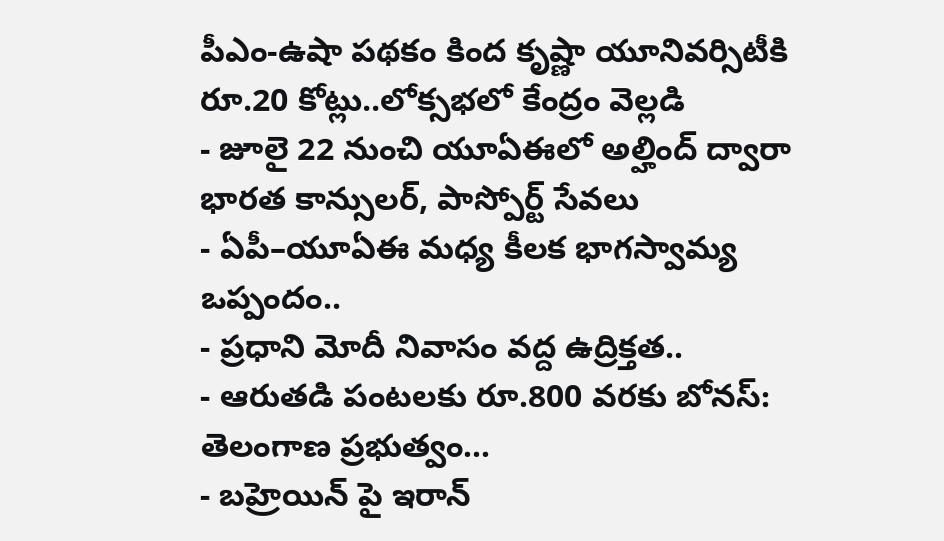పీఎం-ఉషా పథకం కింద కృష్ణా యూనివర్సిటీకి రూ.20 కోట్లు..లోక్సభలో కేంద్రం వెల్లడి
- జూలై 22 నుంచి యూఏఈలో అల్హింద్ ద్వారా భారత కాన్సులర్, పాస్పోర్ట్ సేవలు
- ఏపీ–యూఏఈ మధ్య కీలక భాగస్వామ్య ఒప్పందం..
- ప్రధాని మోదీ నివాసం వద్ద ఉద్రిక్తత..
- ఆరుతడి పంటలకు రూ.800 వరకు బోనస్: తెలంగాణ ప్రభుత్వం...
- బహ్రెయిన్ పై ఇరాన్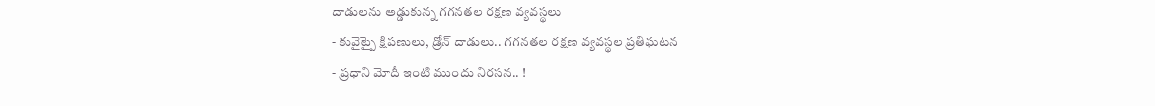దాడులను అడ్డుకున్న గగనతల రక్షణ వ్యవస్థలు
- కువైట్పై క్షిపణులు, డ్రోన్ దాడులు.. గగనతల రక్షణ వ్యవస్థల ప్రతిఘటన
- ప్రధాని మోదీ ఇంటి ముందు నిరసన.. !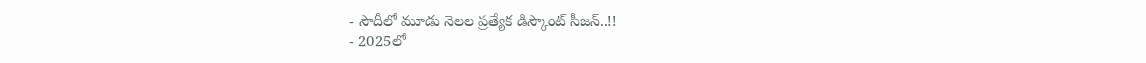- సౌదీలో మూడు నెలల ప్రత్యేక డిస్కౌంట్ సీజన్..!!
- 2025లో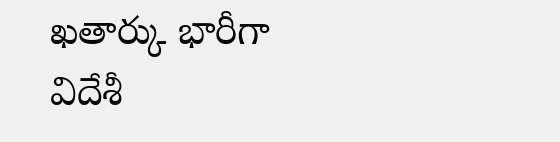ఖతార్కు భారీగా విదేశీ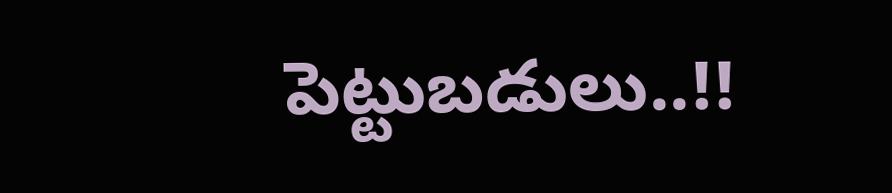పెట్టుబడులు..!!